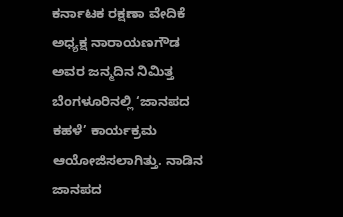ಕರ್ನಾಟಕ ರಕ್ಷಣಾ ವೇದಿಕೆ ಅಧ್ಯಕ್ಷ ನಾರಾಯಣಗೌಡ ಅವರ ಜನ್ಮದಿನ ನಿಮಿತ್ತ ಬೆಂಗಳೂರಿನಲ್ಲಿ ‘ಜಾನಪದ ಕಹಳೆ’ ಕಾರ್ಯಕ್ರಮ ಆಯೋಜಿಸಲಾಗಿತ್ತು. ನಾಡಿನ ಜಾನಪದ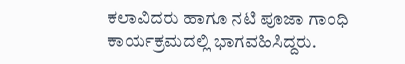ಕಲಾವಿದರು ಹಾಗೂ ನಟಿ ಪೂಜಾ ಗಾಂಧಿ ಕಾರ್ಯಕ್ರಮದಲ್ಲಿ ಭಾಗವಹಿಸಿದ್ದರು.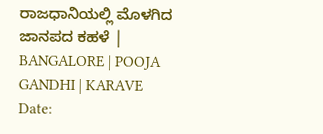ರಾಜಧಾನಿಯಲ್ಲಿ ಮೊಳಗಿದ ಜಾನಪದ ಕಹಳೆ | BANGALORE | POOJA GANDHI | KARAVE
Date: